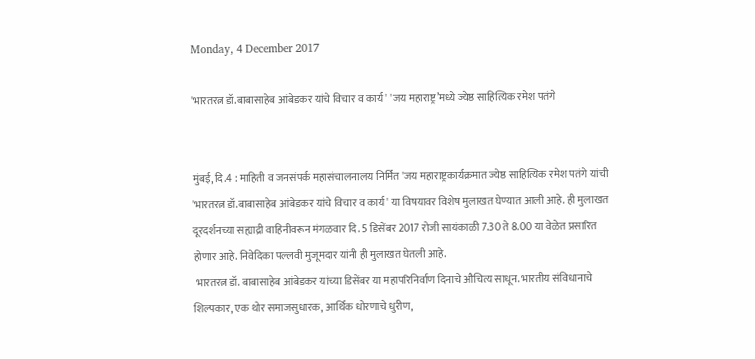Monday, 4 December 2017

'भारतरत्न डॉ.बाबासाहेब आंबेडकर यांचे विचार व कार्य' 'जय महाराष्ट्र’मध्ये ज्येष्ठ साहित्यिक रमेश पतंगे


मुंबई, दि.4 : माहिती व जनसंपर्क महासंचालनालय निर्मित 'जय महाराष्ट्रकार्यक्रमात ज्येष्ठ साहित्यिक रमेश पतंगे यांची 'भारतरत्न डॉ.बाबासाहेब आंबेडकर यांचे विचार व कार्य' या विषयावर विशेष मुलाखत घेण्यात आली आहे. ही मुलाखत दूरदर्शनच्या सह्याद्री वाहिनीवरून मंगळवार दि. 5 डिसेंबर 2017 रोजी सायंकाळी 7.30 ते 8.00 या वेळेत प्रसारित होणार आहे. निवेदिका पल्लवी मुजूमदार यांनी ही मुलाखत घेतली आहे.
 भारतरत्न डॉ. बाबासाहेब आंबेडकर यांच्या डिसेंबर या महापरिनिर्वाण दिनाचे औचित्य साधून. भारतीय संविधानाचे शिल्पकार, एक थोर समाजसुधारक, आर्थिक धोरणाचे धुरीण,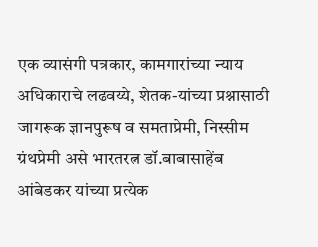एक व्यासंगी पत्रकार, कामगारांच्या न्याय अधिकाराचे लढवय्ये, शेतक-यांच्या प्रश्नासाठी जागरूक ज्ञानपुरूष व समताप्रेमी, निस्सीम ग्रंथप्रेमी असे भारतरत्न डॉ.बाबासाहेंब आंबेडकर यांच्या प्रत्येक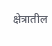क्षेत्रातील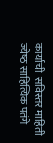कार्याची  सविस्तर माहिती  ज्येष्‍ठ साहित्यिक पतंगे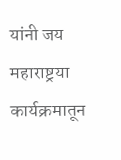यांनी जय महाराष्ट्रया कार्यक्रमातून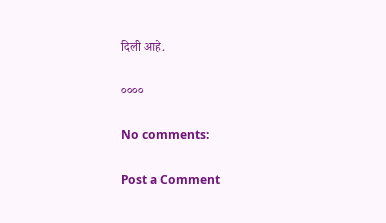दिली आहे.

००००

No comments:

Post a Comment